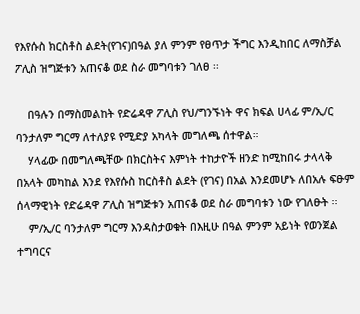የእየሱስ ክርስቶስ ልደት(የገና)በዓል ያለ ምንም የፀጥታ ችግር እንዲከበር ለማስቻል ፖሊስ ዝግጅቱን አጠናቆ ወደ ስራ መግባቱን ገለፀ ፡፡

    በዓሉን በማስመልከት የድሬዳዋ ፖሊስ የህ/ግንኙነት ዋና ክፍል ሀላፊ ም/ኢ/ር ባንታለም ግርማ ለተለያዩ የሚድያ አካላት መግለጫ ሰተዋል።
    ሃላፊው በመግለጫቸው በክርስትና እምነት ተከታዮች ዘንድ ከሚከበሩ ታላላቅ በአላት መካከል እንደ የእየሱስ ከርስቶስ ልደት (የገና) በአል እንደመሆኑ ለበአሉ ፍፁም ሰላማዊነት የድሬዳዋ ፖሊስ ዝግጅቱን አጠናቆ ወደ ስራ መግባቱን ነው የገለፁት ፡፡
    ም/ኢ/ር ባንታለም ግርማ እንዳስታወቁት በእዚሁ በዓል ምንም አይነት የወንጀል ተግባርና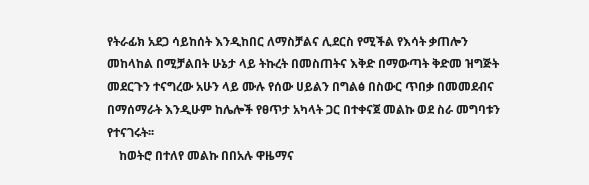የትራፊክ አደጋ ሳይከሰት እንዲከበር ለማስቻልና ሊደርስ የሚችል የእሳት ቃጠሎን መከላከል በሚቻልበት ሁኔታ ላይ ትኩረት በመስጠትና እቅድ በማውጣት ቅድመ ዝግጅት መደርጉን ተናግረው አሁን ላይ ሙሉ የሰው ሀይልን በግልፅ በስውር ጥበቃ በመመደብና በማሰማራት እንዲሁም ከሌሎች የፀጥታ አካላት ጋር በተቀናጀ መልኩ ወደ ስራ መግባቱን የተናገሩት፡፡
    ከወትሮ በተለየ መልኩ በበአሉ ዋዜማና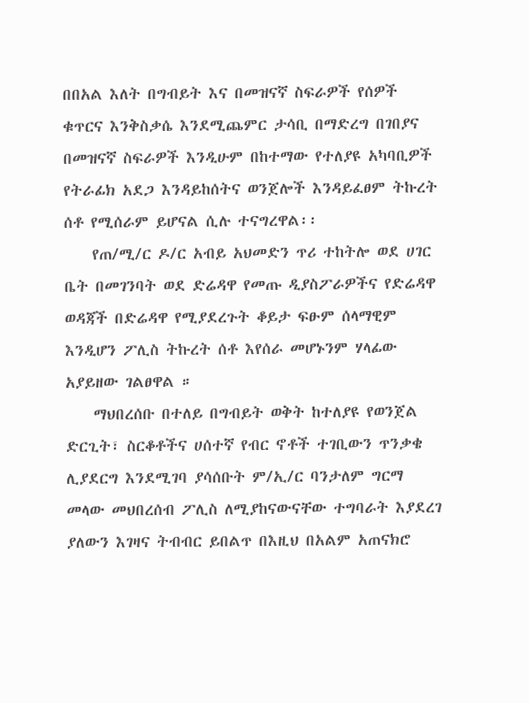በበአል እለት በግብይት እና በመዝናኛ ስፍራዎች የሰዎች ቁጥርና እንቅስቃሴ እንደሚጨምር ታሳቢ በማድረግ በገበያና በመዝናኛ ስፍራዎች እንዲሁም በከተማው የተለያዩ አካባቢዎች የትራፊክ አደጋ እንዳይከሰትና ወንጀሎች እንዳይፈፀም ትኩረት ሰቶ የሚሰራም ይሆናል ሲሉ ተናግረዋል፡፡
    የጠ/ሚ/ር ዶ/ር አብይ አህመድን ጥሪ ተከትሎ ወደ ሀገር ቤት በመገንባት ወደ ድሬዳዋ የመጡ ዲያስፖራዎችና የድሬዳዋ ወዳጃች በድሬዳዋ የሚያደረጉት ቆይታ ፍፁም ሰላማዊም እንዲሆን ፖሊስ ትኩረት ሰቶ እየሰራ መሆኑንም ሃላፊው አያይዘው ገልፀዋል ።
    ማህበረሰቡ በተለይ በግብይት ወቅት ከተለያዩ የወንጀል ድርጊት፣ ስርቆቶችና ሀሰተኛ የብር ኖቶች ተገቢውን ጥንቃቄ ሊያደርግ እንደሚገባ ያሳሰቡት ም/ኢ/ር ባንታለም ግርማ መላው መህበረሰብ ፖሊስ ለሚያከናውናቸው ተግባራት እያደረገ ያለውን እገዛና ትብብር ይበልጥ በእዚህ በአልም አጠናክሮ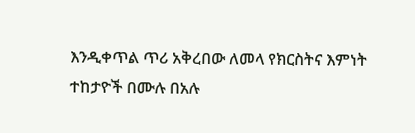እንዲቀጥል ጥሪ አቅረበው ለመላ የክርስትና እምነት ተከታዮች በሙሉ በአሉ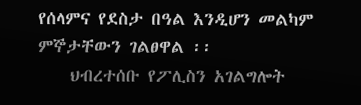የሰላምና የደስታ በዓል እንዲሆን መልካም ምኞታቸውን ገልፀዋል ፡፡
    ህብረተሰቡ የፖሊስን አገልግሎት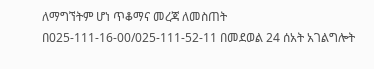ለማግኘትም ሆነ ጥቆማና መረጃ ለመስጠት በ025-111-16-00/025-111-52-11 በመደወል 24 ሰአት አገልግሎት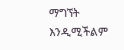ማግኘት እንዲሚችልም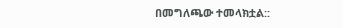በመግለጫው ተመላክቷል::